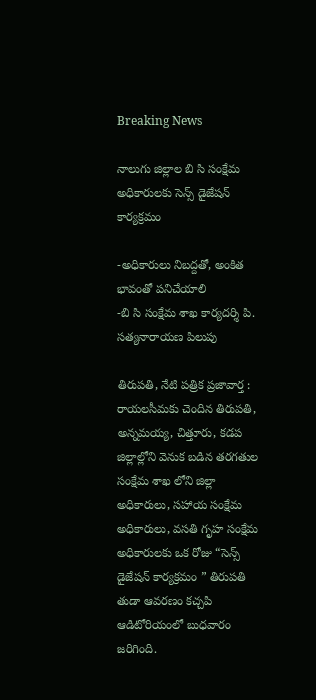Breaking News

నాలుగు జిల్లాల బి సి సంక్షేమ అధికారులకు సెన్స్ డైజేషన్ కార్యక్రమం

-అధికారులు నిబద్దతో, అంకిత భావంతో పనిచేయాలి
-బి సి సంక్షేమ శాఖ కార్యదర్శి పి. సత్యనారాయణ పిలుపు

తిరుపతి, నేటి పత్రిక ప్రజావార్త :
రాయలసీమకు చెందిన తిరుపతి, అన్నమయ్య, చిత్తూరు, కడప జిల్లాల్లోని వెనుక బడిన తరగతుల సంక్షేమ శాఖ లోని జిల్లా అధికారులు, సహాయ సంక్షేమ అధికారులు, వసతి గృహ సంక్షేమ అధికారులకు ఒక రోజు “సెన్స్ డైజేషన్ కార్యక్రమం ” తిరుపతి తుడా ఆవరణం కచ్చపి ఆడిటోరియంలో బుధవారం జరిగింది.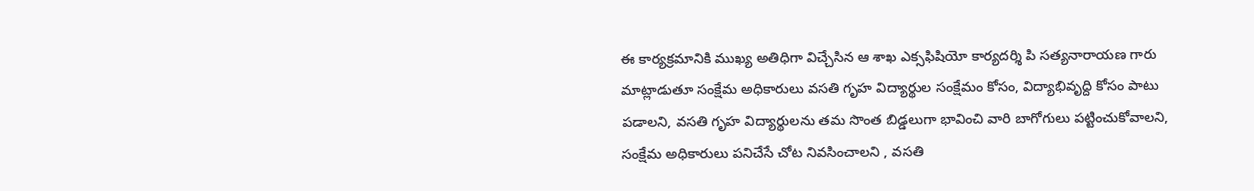ఈ కార్యక్రమానికి ముఖ్య అతిధిగా విచ్చేసిన ఆ శాఖ ఎక్సఫిషియో కార్యదర్శి పి సత్యనారాయణ గారు మాట్లాడుతూ సంక్షేమ అధికారులు వసతి గృహ విద్యార్థుల సంక్షేమం కోసం, విద్యాభివృద్ది కోసం పాటు పడాలని, వసతి గృహ విద్యార్థులను తమ సొంత బిడ్డలుగా భావించి వారి బాగోగులు పట్టించుకోవాలని, సంక్షేమ అధికారులు పనిచేసే చోట నివసించాలని , వసతి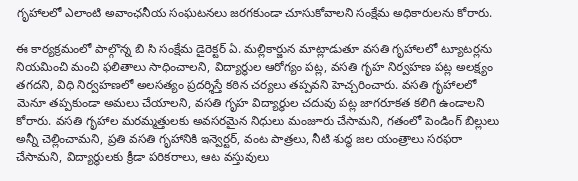గృహాలలో ఎలాంటి అవాంఛనీయ సంఘటనలు జరగకుండా చూసుకోవాలని సంక్షేమ అధికారులను కోరారు.

ఈ కార్యక్రమంలో పాల్గొన్న బి సి సంక్షేమ డైరెక్టర్ ఏ. మల్లికార్జున మాట్లాడుతూ వసతి గృహాలలో ట్యూటర్లను నియమించి మంచి ఫలితాలు సాధించాలని, విద్యార్థుల ఆరోగ్యం పట్ల, వసతి గృహ నిర్వహణ పట్ల అలక్ష్యం తగదని, విధి నిర్వహణలో అలసత్యం ప్రదర్శిస్తే కఠిన చర్యలు తప్పవని హెచ్చరించారు. వసతి గృహాలలో మెనూ తప్పకుండా అమలు చేయాలని, వసతి గృహ విద్యార్థుల చదువు పట్ల జాగరూకత కలిగి ఉండాలని కోరారు. వసతి గృహాల మరమ్మత్తులకు అవసరమైన నిధులు మంజూరు చేసామని, గతంలో పెండింగ్ బిల్లులు అన్నీ చెల్లించామని, ప్రతి వసతి గృహానికి ఇన్వెర్టర్, వంట పాత్రలు, నీటి శుద్ధ జల యంత్రాలు సరఫరా చేసామని, విద్యార్థులకు క్రీడా పరికరాలు, ఆట వస్తువులు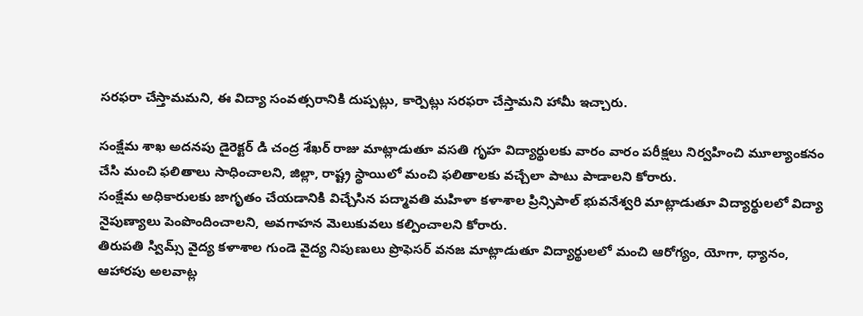సరఫరా చేస్తామమని, ఈ విద్యా సంవత్సరానికి దుప్పట్లు, కార్పెట్లు సరఫరా చేస్తామని హామీ ఇచ్చారు.

సంక్షేమ శాఖ అదనపు డైరెక్టర్ డి చంద్ర శేఖర్ రాజు మాట్లాడుతూ వసతి గృహ విద్యార్థులకు వారం వారం పరీక్షలు నిర్వహించి మూల్యాంకనం చేసి మంచి ఫలితాలు సాధించాలని, జిల్లా, రాష్ట్ర స్థాయిలో మంచి ఫలితాలకు వచ్చేలా పాటు పాడాలని కోరారు.
సంక్షేమ అధికారులకు జాగృతం చేయడానికి విచ్చేసిన పద్మావతి మహిళా కళాశాల ప్రిన్సిపాల్ భువనేశ్వరి మాట్లాడుతూ విద్యార్థులలో విద్యా నైపుణ్యాలు పెంపొందించాలని, అవగాహన మెలుకువలు కల్పించాలని కోరారు.
తిరుపతి స్విమ్స్ వైద్య కళాశాల గుండె వైద్య నిపుణులు ప్రొఫెసర్ వనజ మాట్లాడుతూ విద్యార్థులలో మంచి ఆరోగ్యం, యోగా, ధ్యానం, ఆహారపు అలవాట్ల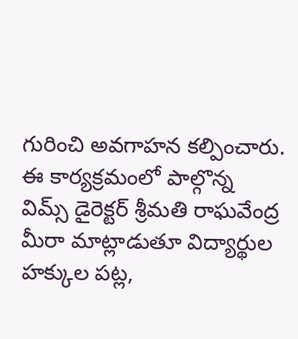గురించి అవగాహన కల్పించారు. ఈ కార్యక్రమంలో పాల్గొన్న విమ్స్ డైరెక్టర్ శ్రీమతి రాఘవేంద్ర మీరా మాట్లాడుతూ విద్యార్థుల హక్కుల పట్ల,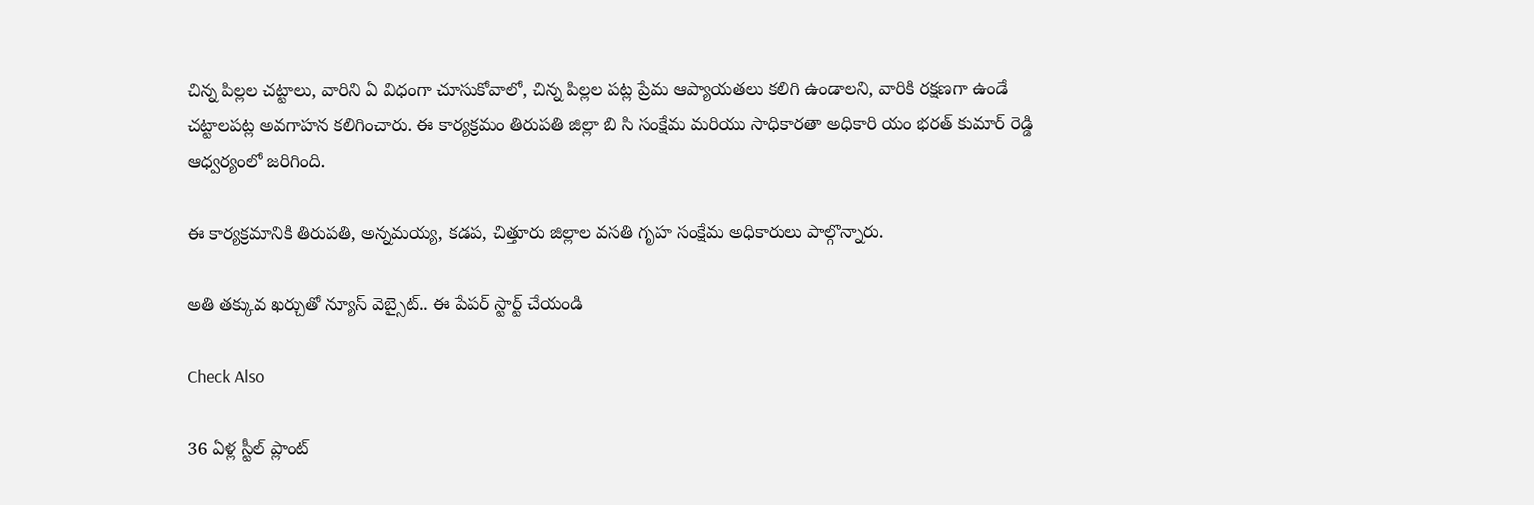చిన్న పిల్లల చట్టాలు, వారిని ఏ విధంగా చూసుకోవాలో, చిన్న పిల్లల పట్ల ప్రేమ ఆప్యాయతలు కలిగి ఉండాలని, వారికి రక్షణగా ఉండే చట్టాలపట్ల అవగాహన కలిగించారు. ఈ కార్యక్రమం తిరుపతి జిల్లా బి సి సంక్షేమ మరియు సాధికారతా అధికారి యం భరత్ కుమార్ రెడ్డి ఆధ్వర్యంలో జరిగింది.

ఈ కార్యక్రమానికి తిరుపతి, అన్నమయ్య, కడప, చిత్తూరు జిల్లాల వసతి గృహ సంక్షేమ అధికారులు పాల్గొన్నారు.

అతి తక్కువ ఖర్చుతో న్యూస్ వెబ్సైట్.. ఈ పేపర్ స్టార్ట్ చేయండి

Check Also

36 ఏళ్ల స్టీల్ ప్లాంట్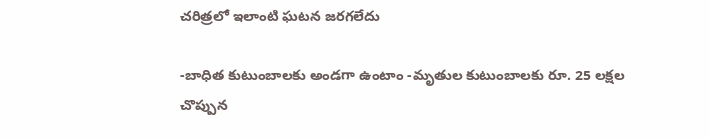చరిత్రలో ఇలాంటి ఘటన జరగలేదు

-బాధిత కుటుంబాలకు అండగా ఉంటాం -మృతుల కుటుంబాలకు రూ. 25 లక్షల చొప్పున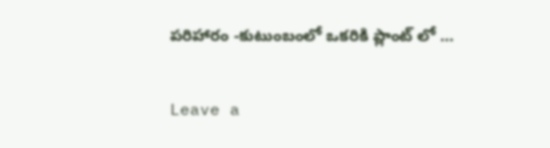పరిహారం -కుటుంబంలో ఒకరికి ప్లాంట్ లో …

Leave a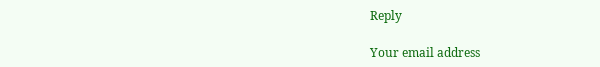Reply

Your email address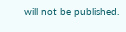will not be published.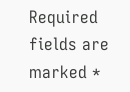Required fields are marked *